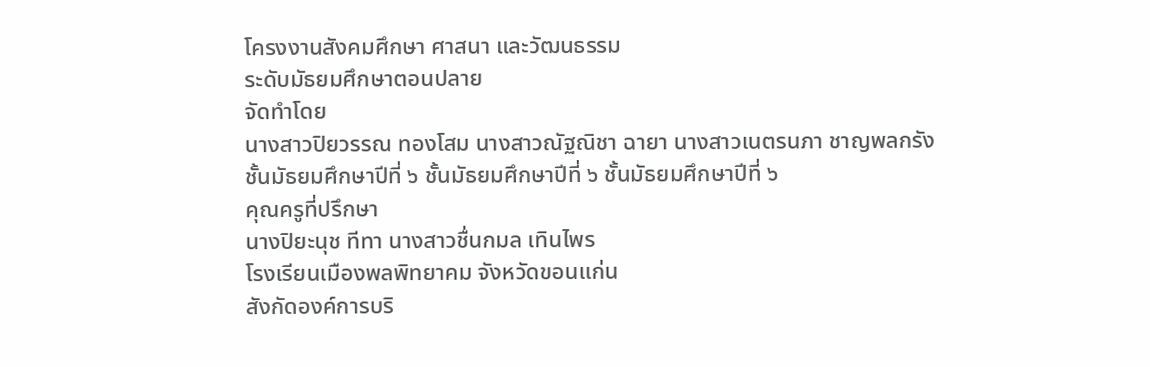โครงงานสังคมศึกษา ศาสนา และวัฒนธรรม
ระดับมัธยมศึกษาตอนปลาย
จัดทำโดย
นางสาวปิยวรรณ ทองโสม นางสาวณัฐณิชา ฉายา นางสาวเนตรนภา ชาญพลกรัง
ชั้นมัธยมศึกษาปีที่ ๖ ชั้นมัธยมศึกษาปีที่ ๖ ชั้นมัธยมศึกษาปีที่ ๖
คุณครูที่ปรึกษา
นางปิยะนุช ทีทา นางสาวชื่นกมล เทินไพร
โรงเรียนเมืองพลพิทยาคม จังหวัดขอนแก่น
สังกัดองค์การบริ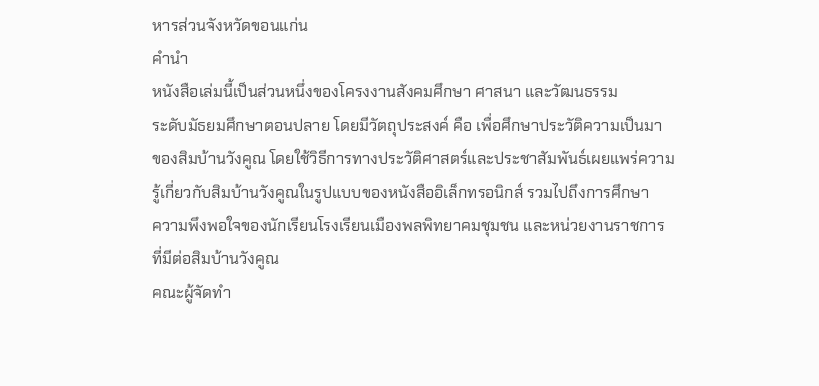หารส่วนจังหวัดขอนแก่น
คำนำ
หนังสือเล่มนี้เป็นส่วนหนึ่งของโครงงานสังคมศึกษา ศาสนา และวัฒนธรรม
ระดับมัธยมศึกษาตอนปลาย โดยมีวัตถุประสงค์ คือ เพื่อศึกษาประวัติความเป็นมา
ของสิมบ้านวังคูณ โดยใช้วิธีการทางประวัติศาสตร์และประชาสัมพันธ์เผยแพร่ความ
รู้เกี่ยวกับสิมบ้านวังคูณในรูปแบบของหนังสืออิเล็กทรอนิกส์ รวมไปถึงการศึกษา
ความพึงพอใจของนักเรียนโรงเรียนเมืองพลพิทยาคมชุมชน และหน่วยงานราชการ
ที่มีต่อสิมบ้านวังคูณ
คณะผู้จัดทำ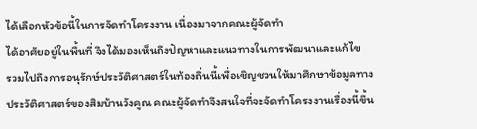ได้เลือกหัวข้อนี้ในการจัดทำโครงงาน เนื่องมาจากคณะผู้จัดทำ
ได้อาศัยอยู่ในพื้นที่ จึงได้มองเห็นถึงปัญหาและแนวทางในการพัฒนาและแก้ไข
รวมไปถึงการอนุรักษ์ประวัติศาสตร์ในท้องถิ่นนี้เพื่อเชิญชวนให้มาศึกษาข้อมูลทาง
ประวัติศาสตร์ของสิมบ้านวังคูณ คณะผู้จัดทำจึงสนใจที่จะจัดทำโครงงานเรื่องนี้ขึ้น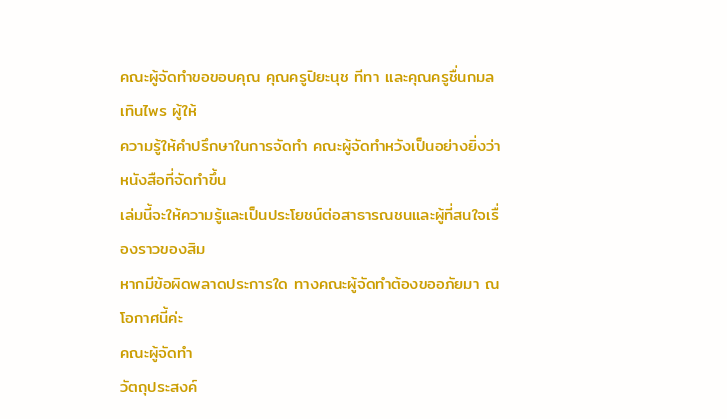คณะผู้จัดทำขอขอบคุณ คุณครูปิยะนุช ทีทา และคุณครูชื่นกมล เทินไพร ผู้ให้
ความรู้ให้คำปรึกษาในการจัดทำ คณะผู้จัดทำหวังเป็นอย่างยิ่งว่าหนังสือที่จัดทำขึ้น
เล่มนี้จะให้ความรู้และเป็นประโยชน์ต่อสาธารณชนและผู้ที่สนใจเรื่องราวของสิม
หากมีข้อผิดพลาดประการใด ทางคณะผู้จัดทำต้องขออภัยมา ณ โอกาศนี้ค่ะ
คณะผู้จัดทำ
วัตถุประสงค์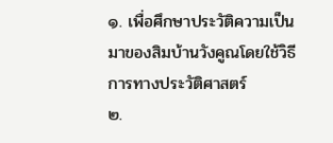๑. เพื่อศึกษาประวัติความเป็นมาของสิมบ้านวังคูณโดยใช้วิธีการทางประวัติศาสตร์
๒.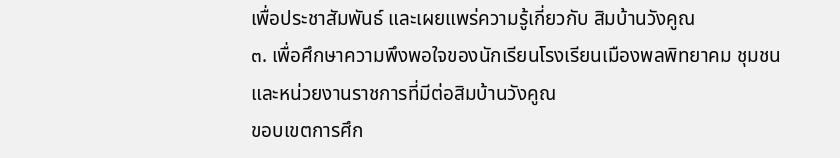เพื่อประชาสัมพันธ์ และเผยแพร่ความรู้เกี่ยวกับ สิมบ้านวังคูณ
๓. เพื่อศึกษาความพึงพอใจของนักเรียนโรงเรียนเมืองพลพิทยาคม ชุมชน
และหน่วยงานราชการที่มีต่อสิมบ้านวังคูณ
ขอบเขตการศึก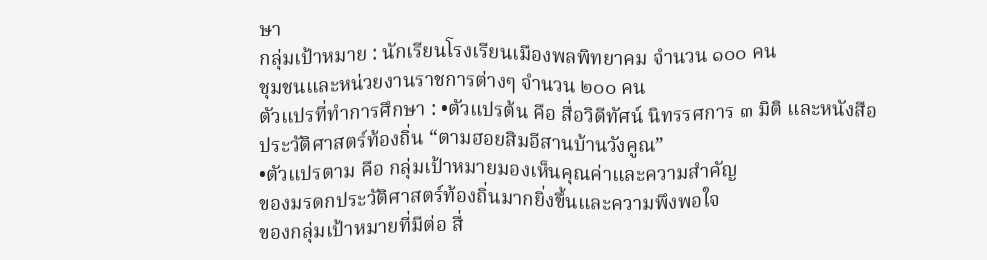ษา
กลุ่มเป้าหมาย : นักเรียนโรงเรียนเมืองพลพิทยาคม จำนวน ๑๐๐ คน
ชุมชนและหน่วยงานราชการต่างๆ จำนวน ๒๐๐ คน
ตัวแปรที่ทำการศึกษา : •ตัวแปรต้น คือ สื่อวิดีทัศน์ นิทรรศการ ๓ มิติ และหนังสือ
ประวัติศาสตร์ท้องถิ่น “ตามฮอยสิมอีสานบ้านวังคูณ”
•ตัวแปรตาม คือ กลุ่มเป้าหมายมองเห็นคุณค่าและความสำคัญ
ของมรดกประวัติศาสตร์ท้องถิ่นมากยิ่งขึ้นและความพึงพอใจ
ของกลุ่มเป้าหมายที่มีต่อ สื่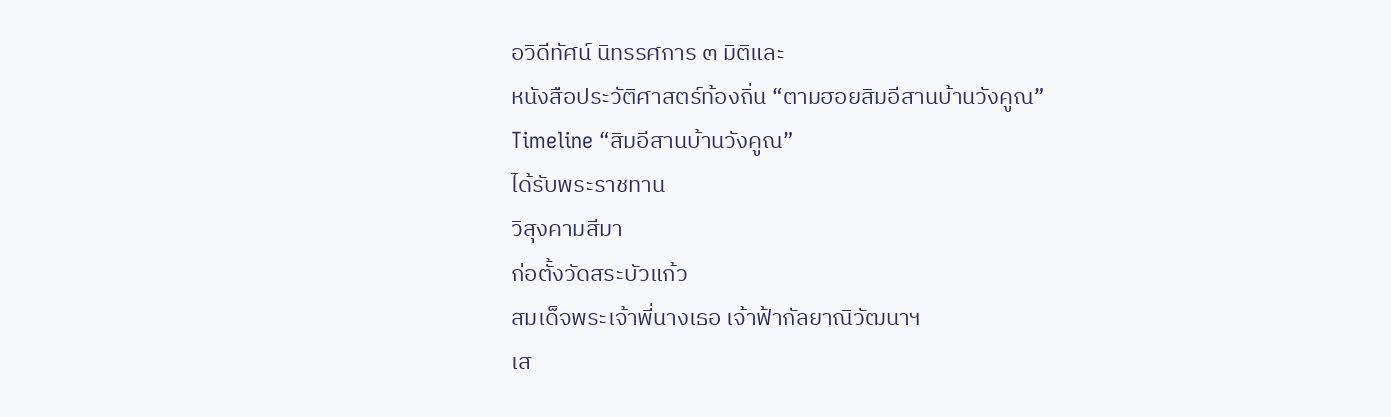อวิดีทัศน์ นิทรรศการ ๓ มิติและ
หนังสือประวัติศาสตร์ท้องถิ่น “ตามฮอยสิมอีสานบ้านวังคูณ”
Timeline “สิมอีสานบ้านวังคูณ”
ได้รับพระราชทาน
วิสุงคามสีมา
ก่อตั้งวัดสระบัวแก้ว
สมเด็จพระเจ้าพี่นางเธอ เจ้าฟ้ากัลยาณิวัฒนาฯ
เส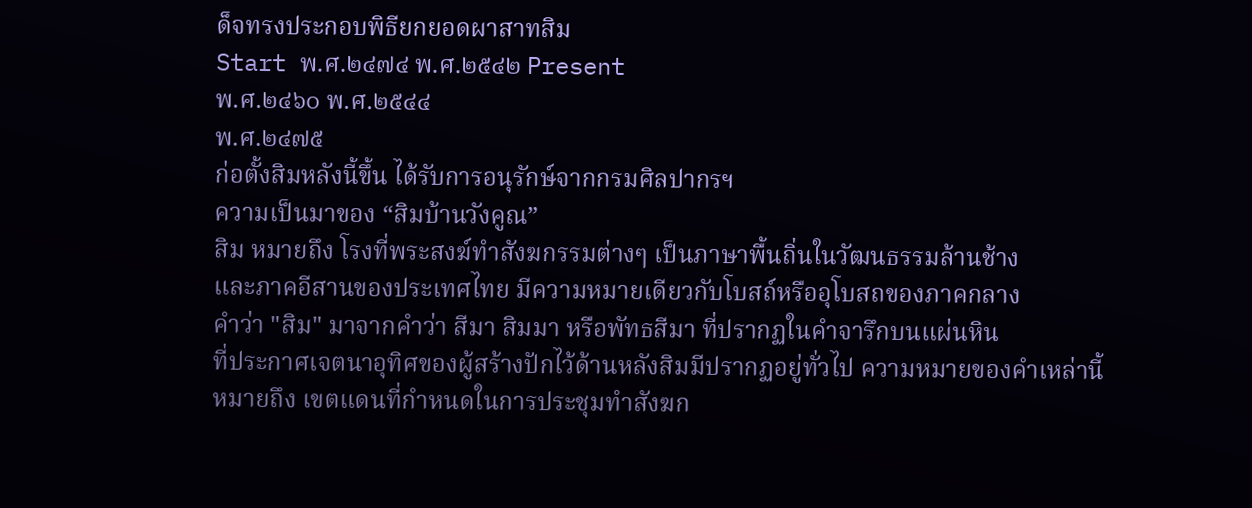ด็จทรงประกอบพิธียกยอดผาสาทสิม
Start พ.ศ.๒๔๗๔ พ.ศ.๒๕๔๒ Present
พ.ศ.๒๔๖๐ พ.ศ.๒๕๔๔
พ.ศ.๒๔๗๕
ก่อตั้งสิมหลังนี้ขึ้น ได้รับการอนุรักษ์จากกรมศิลปากรฯ
ความเป็นมาของ “สิมบ้านวังคูณ”
สิม หมายถึง โรงที่พระสงฆ์ทำสังฆกรรมต่างๆ เป็นภาษาพื้นถิ่นในวัฒนธรรมล้านช้าง
และภาคอีสานของประเทศไทย มีความหมายเดียวกับโบสถ์หรืออุโบสถของภาคกลาง
คำว่า "สิม" มาจากคำว่า สีมา สิมมา หรือพัทธสีมา ที่ปรากฏในคำจารึกบนแผ่นหิน
ที่ประกาศเจตนาอุทิศของผู้สร้างปักไว้ด้านหลังสิมมีปรากฏอยู่ทั่วไป ความหมายของคำเหล่านี้
หมายถึง เขตแดนที่กำหนดในการประชุมทำสังฆก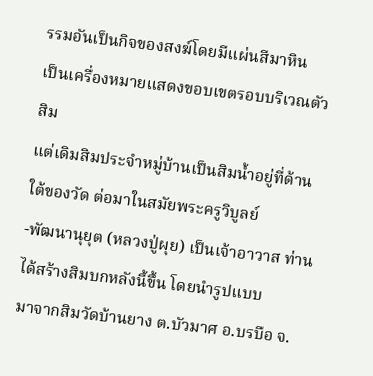รรมอันเป็นกิจของสงฆ์โดยมีแผ่นสีมาหิน
เป็นเครื่องหมายแสดงขอบเขตรอบบริเวณตัวสิม
แต่เดิมสิมประจำหมู่บ้านเป็นสิมน้ำอยู่ที่ด้านใต้ของวัด ต่อมาในสมัยพระครูวิบูลย์
-พัฒนานุยุต (หลวงปู่ผุย) เป็นเจ้าอาวาส ท่านได้สร้างสิมบกหลังนี้ขึ้น โดยนำรูปแบบ
มาจากสิมวัดบ้านยาง ต.บัวมาศ อ.บรบือ จ.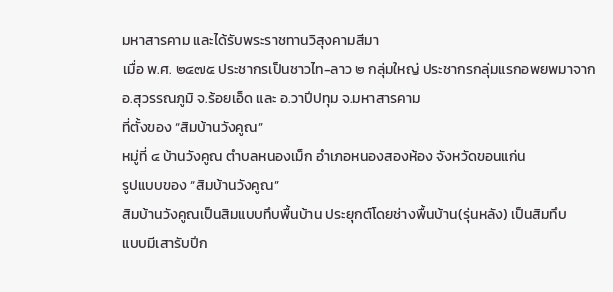มหาสารคาม และได้รับพระราชทานวิสุงคามสีมา
เมื่อ พ.ศ. ๒๔๗๕ ประชากรเป็นชาวไท-ลาว ๒ กลุ่มใหญ่ ประชากรกลุ่มแรกอพยพมาจาก
อ.สุวรรณภูมิ จ.ร้อยเอ็ด และ อ.วาปีปทุม จ.มหาสารคาม
ที่ตั้งของ “สิมบ้านวังคูณ”
หมู่ที่ ๔ บ้านวังคูณ ตำบลหนองเม็ก อำเภอหนองสองห้อง จังหวัดขอนแก่น
รูปแบบของ “สิมบ้านวังคูณ”
สิมบ้านวังคูณเป็นสิมแบบทึบพื้นบ้าน ประยุกต์โดยช่างพื้นบ้าน(รุ่นหลัง) เป็นสิมทึบ
แบบมีเสารับปีก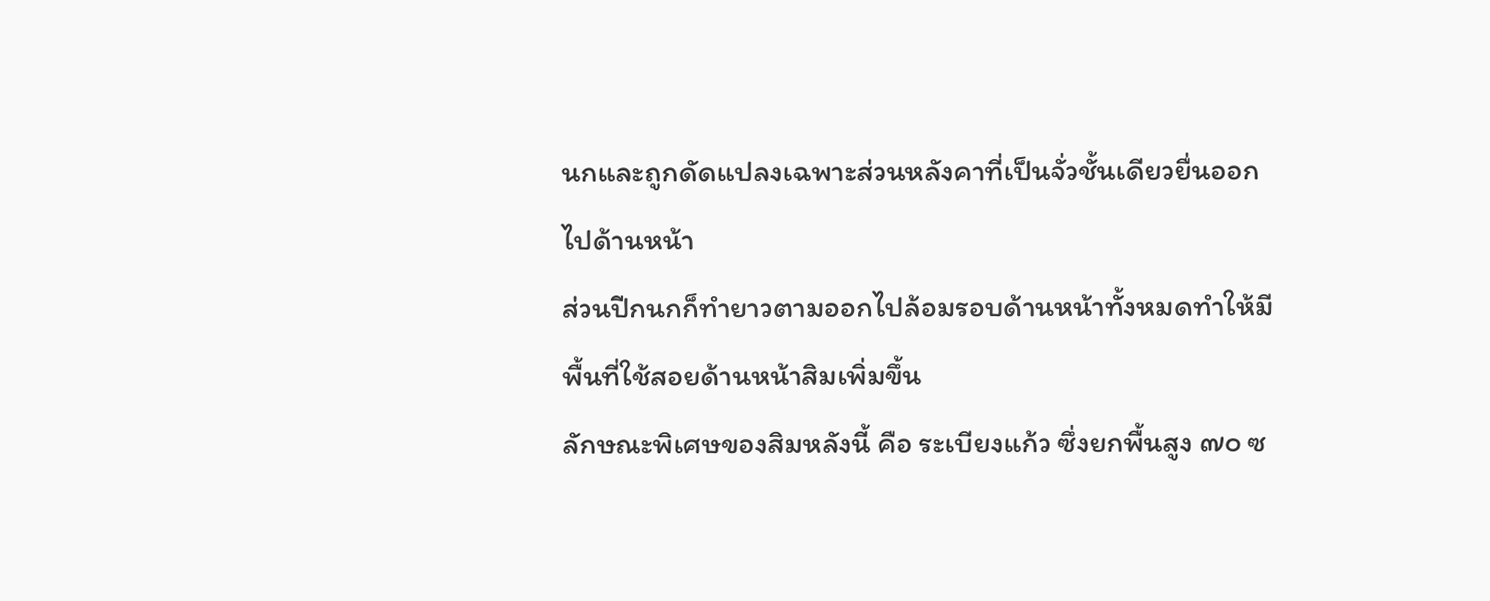นกและถูกดัดแปลงเฉพาะส่วนหลังคาที่เป็นจั่วชั้นเดียวยื่นออกไปด้านหน้า
ส่วนปีกนกก็ทำยาวตามออกไปล้อมรอบด้านหน้าทั้งหมดทำให้มีพื้นที่ใช้สอยด้านหน้าสิมเพิ่มขึ้น
ลักษณะพิเศษของสิมหลังนี้ คือ ระเบียงแก้ว ซึ่งยกพื้นสูง ๗๐ ซ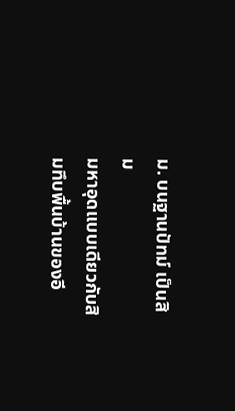ม. บนฐานปัทม์ เป็นสิม
มหาอุดแบบเดียวกับสิมทึบพื้นบ้านของอี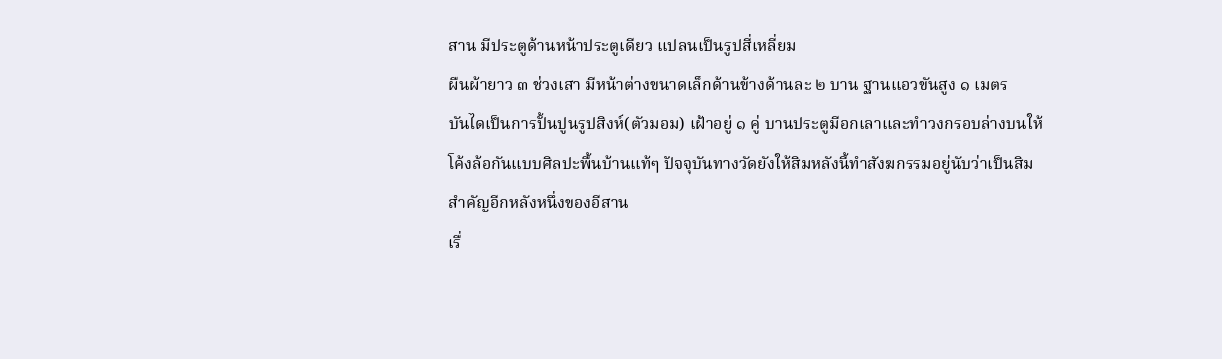สาน มีประตูด้านหน้าประตูเดียว แปลนเป็นรูปสี่เหลี่ยม
ผืนผ้ายาว ๓ ช่วงเสา มีหน้าต่างขนาดเล็กด้านข้างด้านละ ๒ บาน ฐานแอวขันสูง ๑ เมตร
บันไดเป็นการปั้นปูนรูปสิงห์(ตัวมอม) เฝ้าอยู่ ๑ คู่ บานประตูมีอกเลาและทำวงกรอบล่างบนให้
โค้งล้อกันแบบศิลปะพื้นบ้านแท้ๆ ปัจจุบันทางวัดยังให้สิมหลังนี้ทำสังฆกรรมอยู่นับว่าเป็นสิม
สำคัญอีกหลังหนึ่งของอีสาน
เรื่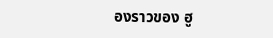องราวของ ฮู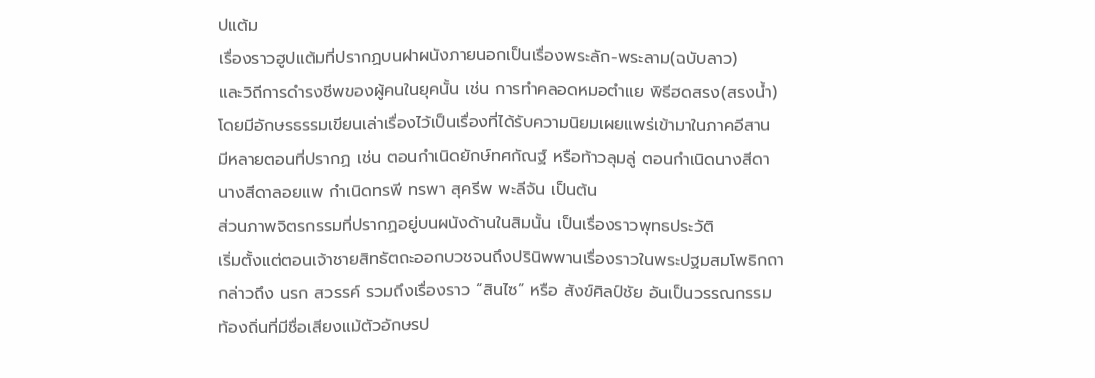ปแต้ม
เรื่องราวฮูปแต้มที่ปรากฏบนฝาผนังภายนอกเป็นเรื่องพระลัก-พระลาม(ฉบับลาว)
และวิถีการดำรงชีพของผู้คนในยุคนั้น เช่น การทำคลอดหมอตำแย พิธีฮดสรง(สรงน้ำ)
โดยมีอักษรธรรมเขียนเล่าเรื่องไว้เป็นเรื่องที่ได้รับความนิยมเผยแพร่เข้ามาในภาคอีสาน
มีหลายตอนที่ปรากฏ เช่น ตอนกำเนิดยักษ์ทศกัณฐ์ หรือท้าวลุมลู่ ตอนกำเนิดนางสีดา
นางสีดาลอยแพ กำเนิดทรพี ทรพา สุครีพ พะลีจัน เป็นต้น
ส่วนภาพจิตรกรรมที่ปรากฏอยู่บนผนังด้านในสิมนั้น เป็นเรื่องราวพุทธประวัติ
เริ่มตั้งแต่ตอนเจ้าชายสิทธัตถะออกบวชจนถึงปรินิพพานเรื่องราวในพระปฐมสมโพธิกถา
กล่าวถึง นรก สวรรค์ รวมถึงเรื่องราว “สินไซ” หรือ สังข์ศิลป์ชัย อันเป็นวรรณกรรม
ท้องถิ่นที่มีชื่อเสียงแม้ตัวอักษรป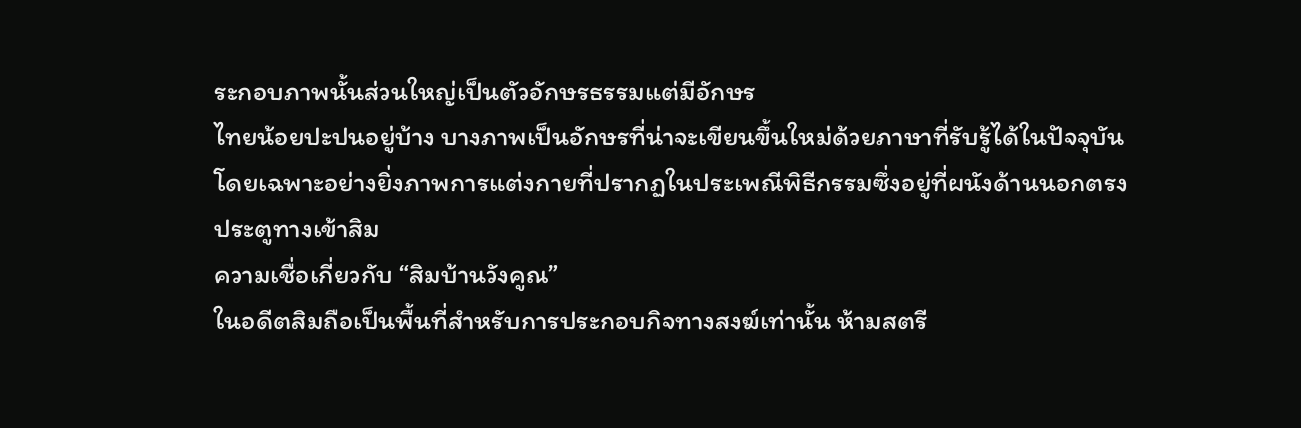ระกอบภาพนั้นส่วนใหญ่เป็นตัวอักษรธรรมแต่มีอักษร
ไทยน้อยปะปนอยู่บ้าง บางภาพเป็นอักษรที่น่าจะเขียนขึ้นใหม่ด้วยภาษาที่รับรู้ได้ในปัจจุบัน
โดยเฉพาะอย่างยิ่งภาพการแต่งกายที่ปรากฏในประเพณีพิธีกรรมซึ่งอยู่ที่ผนังด้านนอกตรง
ประตูทางเข้าสิม
ความเชื่อเกี่ยวกับ “สิมบ้านวังคูณ”
ในอดีตสิมถือเป็นพื้นที่สำหรับการประกอบกิจทางสงฆ์เท่านั้น ห้ามสตรี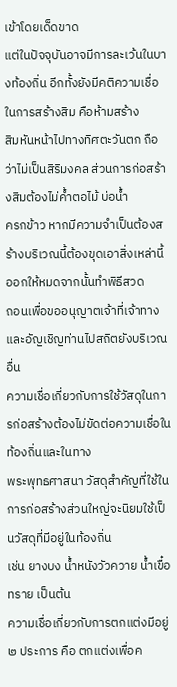เข้าโดยเด็ดขาด
แต่ในปัจจุบันอาจมีการละเว้นในบางท้องถิ่น อีกทั้งยังมีคติความเชื่อในการสร้างสิม คือห้ามสร้าง
สิมหันหน้าไปทางทิศตะวันตก ถือว่าไม่เป็นสิริมงคล ส่วนการก่อสร้างสิมต้องไม่ค้ำตอไม้ บ่อน้ำ
ครกข้าว หากมีความจำเป็นต้องสร้างบริเวณนี้ต้องขุดเอาสิ่งเหล่านี้ออกให้หมดจากนั้นทำพิธีสวด
ถอนเพื่อขออนุญาตเจ้าที่เจ้าทางและอัญเชิญท่านไปสถิตยังบริเวณอื่น
ความเชื่อเกี่ยวกับการใช้วัสดุในการก่อสร้างต้องไม่ขัดต่อความเชื่อในท้องถิ่นและในทาง
พระพุทธศาสนา วัสดุสำคัญที่ใช้ในการก่อสร้างส่วนใหญ่จะนิยมใช้เป็นวัสดุที่มีอยู่ในท้องถิ่น
เช่น ยางบง น้ำหนังวัวควาย น้ำเขื๋อ ทราย เป็นต้น
ความเชื่อเกี่ยวกับการตกแต่งมีอยู่ ๒ ประการ คือ ตกแต่งเพื่อค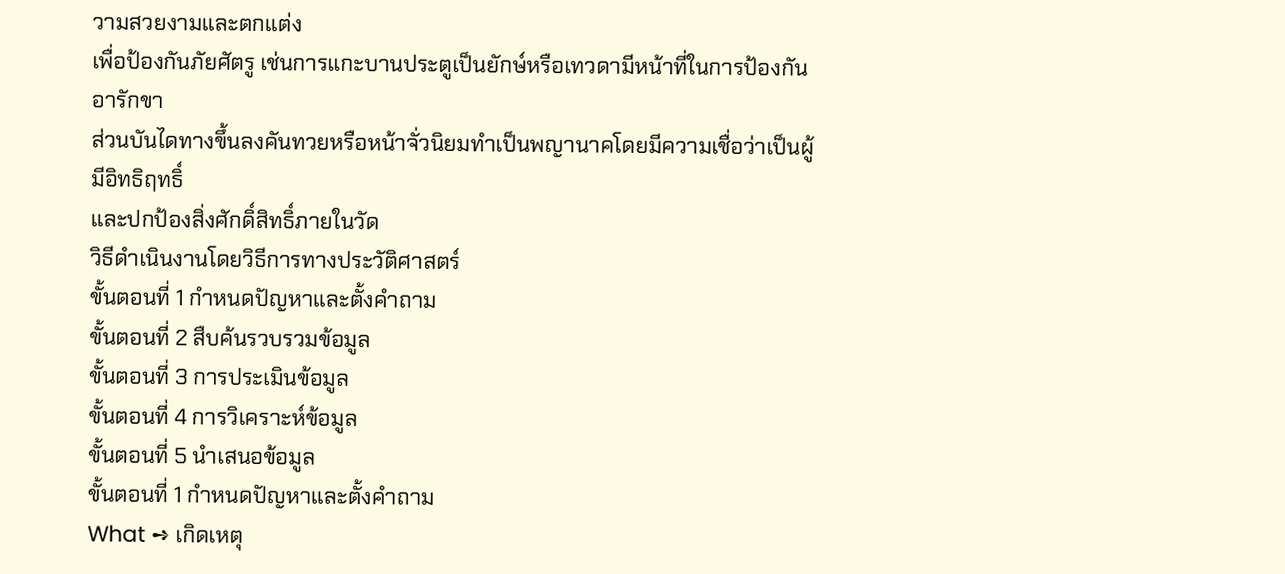วามสวยงามและตกแต่ง
เพื่อป้องกันภัยศัตรู เช่นการแกะบานประตูเป็นยักษ์หรือเทวดามีหน้าที่ในการป้องกันอารักขา
ส่วนบันไดทางขึ้นลงคันทวยหรือหน้าจั่วนิยมทำเป็นพญานาคโดยมีความเชื่อว่าเป็นผู้มีอิทธิฤทธิ์
และปกป้องสิ่งศักดิ์สิทธิ์ภายในวัด
วิธีดำเนินงานโดยวิธีการทางประวัติศาสตร์
ขั้นตอนที่ 1 กำหนดปัญหาและตั้งคำถาม
ขั้นตอนที่ 2 สืบค้นรวบรวมข้อมูล
ขั้นตอนที่ 3 การประเมินข้อมูล
ขั้นตอนที่ 4 การวิเคราะห์ข้อมูล
ขั้นตอนที่ 5 นำเสนอข้อมูล
ขั้นตอนที่ 1 กำหนดปัญหาและตั้งคำถาม
What ➺ เกิดเหตุ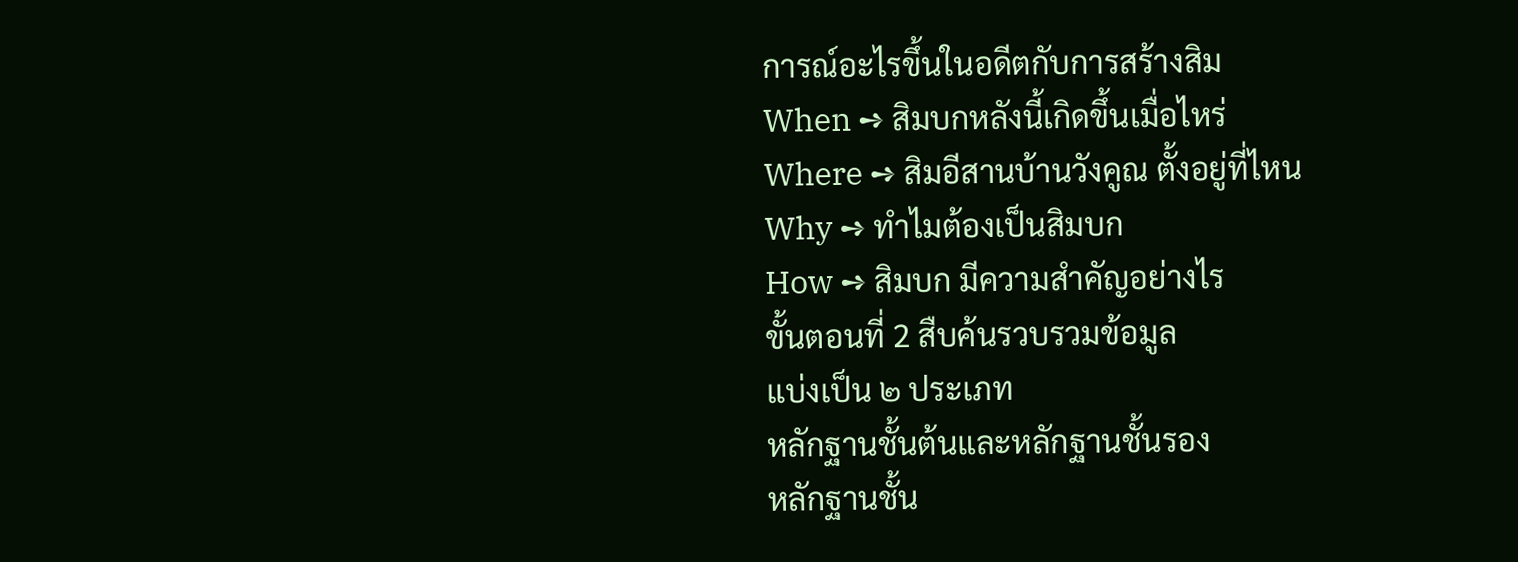การณ์อะไรขึ้นในอดีตกับการสร้างสิม
When ➺ สิมบกหลังนี้เกิดขึ้นเมื่อไหร่
Where ➺ สิมอีสานบ้านวังคูณ ตั้งอยู่ที่ไหน
Why ➺ ทำไมต้องเป็นสิมบก
How ➺ สิมบก มีความสำคัญอย่างไร
ขั้นตอนที่ 2 สืบค้นรวบรวมข้อมูล
แบ่งเป็น ๒ ประเภท
หลักฐานชั้นต้นและหลักฐานชั้นรอง
หลักฐานชั้น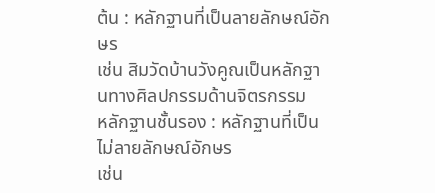ต้น : หลักฐานที่เป็นลายลักษณ์อักษร
เช่น สิมวัดบ้านวังคูณเป็นหลักฐานทางศิลปกรรมด้านจิตรกรรม
หลักฐานชั้นรอง : หลักฐานที่เป็นไม่ลายลักษณ์อักษร
เช่น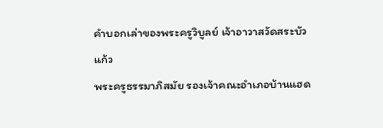คำบอกเล่าของพระครูวิบูลย์ เจ้าอาวาสวัดสระบัวแก้ว
พระครูธรรมาภิสมัย รองเจ้าคณะอำเภอบ้านแฮด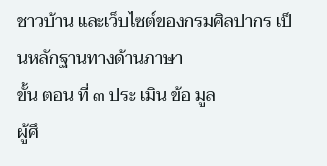ชาวบ้าน และเว็บไซต์ของกรมศิลปากร เป็นหลักฐานทางด้านภาษา
ขั้น ตอน ที่ ๓ ประ เมิน ข้อ มูล
ผู้ศึ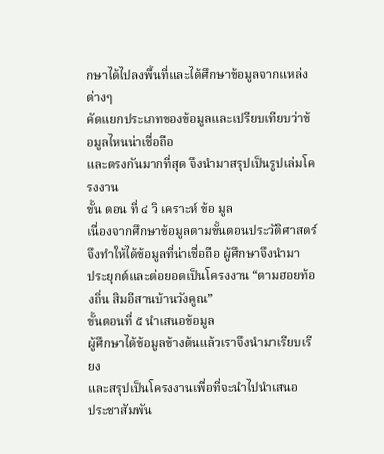กษาได้ไปลงพื้นที่และได้ศึกษาข้อมูลจากแหล่งต่างๆ
คัดแยกประเภทของข้อมูลและเปรียบเทียบว่าข้อมูลไหนน่าเชื่อถือ
และตรงกันมากที่สุด จึงนำมาสรุปเป็นรูปเล่มโครงงาน
ขั้น ตอน ที่ ๔ วิ เคราะห์ ข้อ มูล
เนื่องจากศึกษาข้อมูลตามขั้นตอนประวัติศาสตร์จึงทําให้ได้ข้อมูลที่น่าเชื่อถือ ผู้ศึกษาจึงนํามา
ประยุกต์และต่อยอดเป็นโครงงาน “ตามฮอยท้องถิ่น สิมอีสานบ้านวังคูณ”
ขั้นตอนที่ ๕ นำเสนอข้อมูล
ผู้ศึกษาได้ข้อมูลข้างต้นแล้วเราจึงนํามาเรียบเรียง
และสรุปเป็นโครงงานเพื่อที่จะนําไปนำเสนอ
ประชาสัมพัน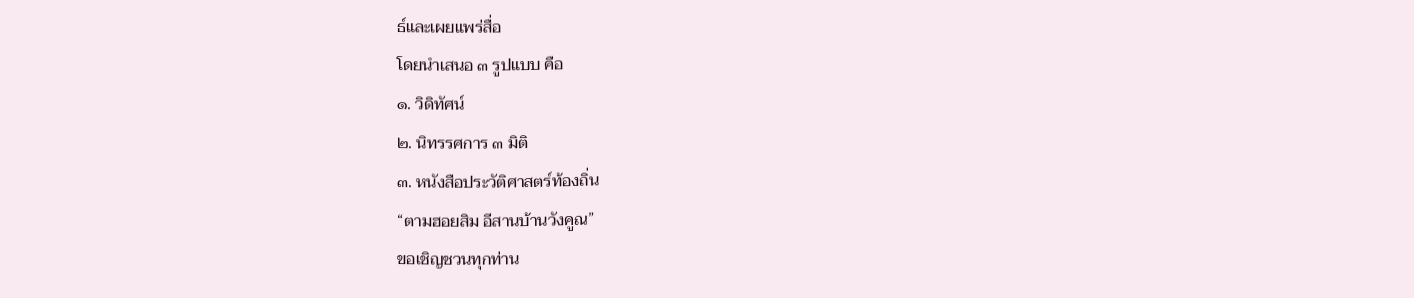ธ์และเผยแพร่สื่อ
โดยนําเสนอ ๓ รูปแบบ คือ
๑. วิดิทัศน์
๒. นิทรรศการ ๓ มิติ
๓. หนังสือประวัติศาสตร์ท้องถิ่น
“ตามฮอยสิม อีสานบ้านวังคูณ”
ขอเชิญชวนทุกท่าน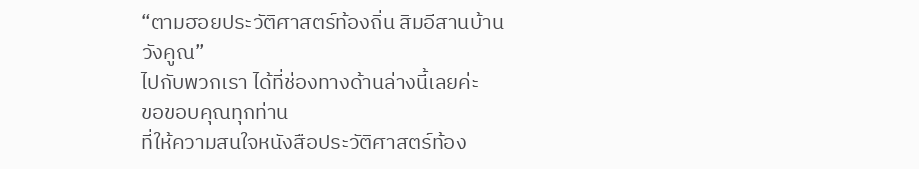“ตามฮอยประวัติศาสตร์ท้องถิ่น สิมอีสานบ้านวังคูณ”
ไปกับพวกเรา ได้ที่ช่องทางด้านล่างนี้เลยค่ะ
ขอขอบคุณทุกท่าน
ที่ให้ความสนใจหนังสือประวัติศาสตร์ท้อง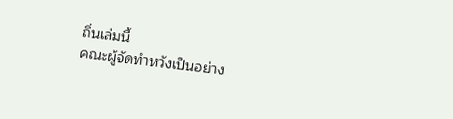ถิ่นเล่มนี้
คณะผู้จัดทำหวังเป็นอย่าง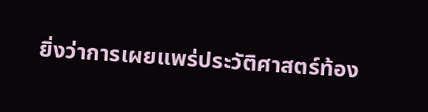ยิ่งว่าการเผยแพร่ประวัติศาสตร์ท้อง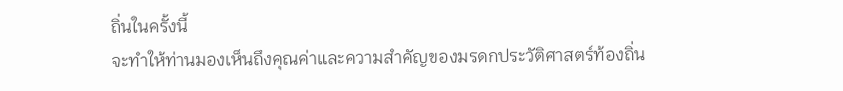ถิ่นในครั้งนี้
จะทำให้ท่านมองเห็นถึงคุณค่าและความสำคัญของมรดกประวัติศาสตร์ท้องถิ่น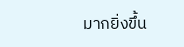มากยิ่งขึ้น